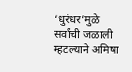‘धुरंधर’मुळे सर्वांची जळाली म्हटल्याने अमिषा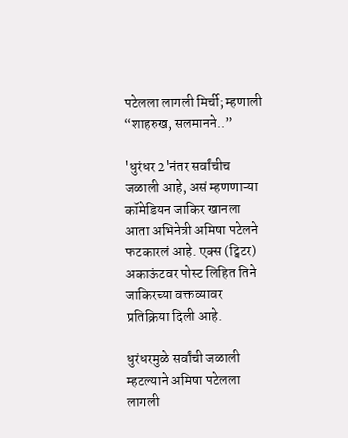पटेलला लागली मिर्ची; म्हणाली “शाहरुख, सलमानने..”

'धुरंधर 2'नंतर सर्वांचीच जळाली आहे, असं म्हणणाऱ्या कॉमेडियन जाकिर खानला आता अभिनेत्री अमिषा पटेलने फटकारलं आहे. एक्स (ट्विटर) अकाऊंटवर पोस्ट लिहित तिने जाकिरच्या वक्तव्यावर प्रतिक्रिया दिली आहे.

धुरंधरमुळे सर्वांची जळाली म्हटल्याने अमिषा पटेलला लागली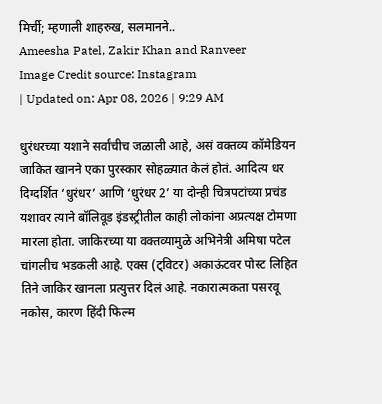मिर्ची; म्हणाली शाहरुख, सलमानने..
Ameesha Patel, Zakir Khan and Ranveer
Image Credit source: Instagram
| Updated on: Apr 08, 2026 | 9:29 AM

धुरंधरच्या यशाने सर्वांचीच जळाली आहे, असं वक्तव्य कॉमेडियन जाकित खानने एका पुरस्कार सोहळ्यात केलं होतं. आदित्य धर दिग्दर्शित ‘धुरंधर’ आणि ‘धुरंधर 2’ या दोन्ही चित्रपटांच्या प्रचंड यशावर त्याने बॉलिवूड इंडस्ट्रीतील काही लोकांना अप्रत्यक्ष टोमणा मारला होता. जाकिरच्या या वक्तव्यामुळे अभिनेत्री अमिषा पटेल चांगलीच भडकली आहे. एक्स (ट्विटर) अकाऊंटवर पोस्ट लिहित तिने जाकिर खानला प्रत्युत्तर दिलं आहे. नकारात्मकता पसरवू नकोस, कारण हिंदी फिल्म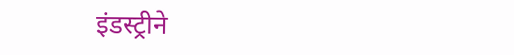इंडस्ट्रीने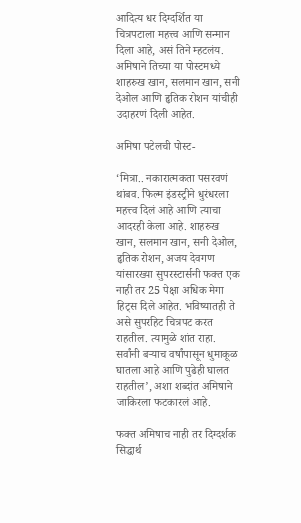आदित्य धर दिग्दर्शित या चित्रपटाला महत्त्व आणि सन्मान दिला आहे, असं तिने म्हटलंय. अमिषाने तिच्या या पोस्टमध्ये शाहरुख खान, सलमान खान, सनी देओल आणि हृतिक रोशन यांचीही उदाहरणं दिली आहेत.

अमिषा पटेलची पोस्ट-

‘मित्रा.. नकारात्मकता पसरवणं थांबव. फिल्म इंडस्ट्रीने धुरंधरला महत्त्व दिलं आहे आणि त्याचा आदरही केला आहे. शाहरुख खान, सलमान खान, सनी देओल, हृतिक रोशन, अजय देवगण यांसारख्या सुपरस्टार्सनी फक्त एक नाही तर 25 पेक्षा अधिक मेगा हिट्स दिले आहेत. भविष्यातही ते असे सुपरहिट चित्रपट करत राहतील. त्यामुळे शांत राहा. सर्वांनी बऱ्याच वर्षांपासून धुमाकूळ घातला आहे आणि पुढेही घालत राहतील’, अशा शब्दांत अमिषाने जाकिरला फटकारलं आहे.

फक्त अमिषाच नाही तर दिग्दर्शक सिद्धार्थ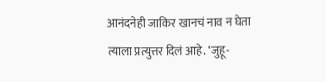आनंदनेही जाकिर खानचं नाव न घेता त्याला प्रत्युत्तर दिलं आहे. ‘जुहू-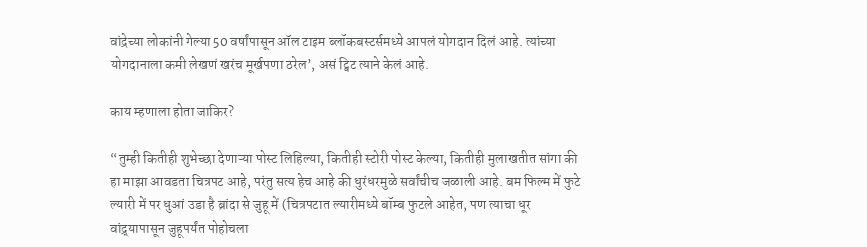वांद्रेच्या लोकांनी गेल्या 50 वर्षांपासून ऑल टाइम ब्लॉकबस्टर्समध्ये आपलं योगदान दिलं आहे. त्यांच्या योगदानाला कमी लेखणं खरंच मूर्खपणा ठरेल’, असं ट्विट त्याने केलं आहे.

काय म्हणाला होता जाकिर?

“तुम्ही कितीही शुभेच्छा देणाऱ्या पोस्ट लिहिल्या, कितीही स्टोरी पोस्ट केल्या, कितीही मुलाखतीत सांगा की हा माझा आवडता चित्रपट आहे, परंतु सत्य हेच आहे की धुरंधरमुळे सर्वांचीच जळाली आहे. बम फिल्म में फुटे ल्यारी में पर धुआं उडा है ब्रांदा से जुहू में (चित्रपटात ल्यारीमध्ये बॉम्ब फुटले आहेत, पण त्याचा धूर वांद्र्यापासून जुहूपर्यंत पोहोचला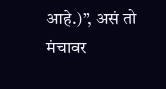आहे.)”, असं तो मंचावर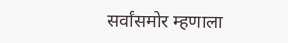सर्वांसमोर म्हणाला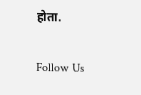होता.

Follow Us